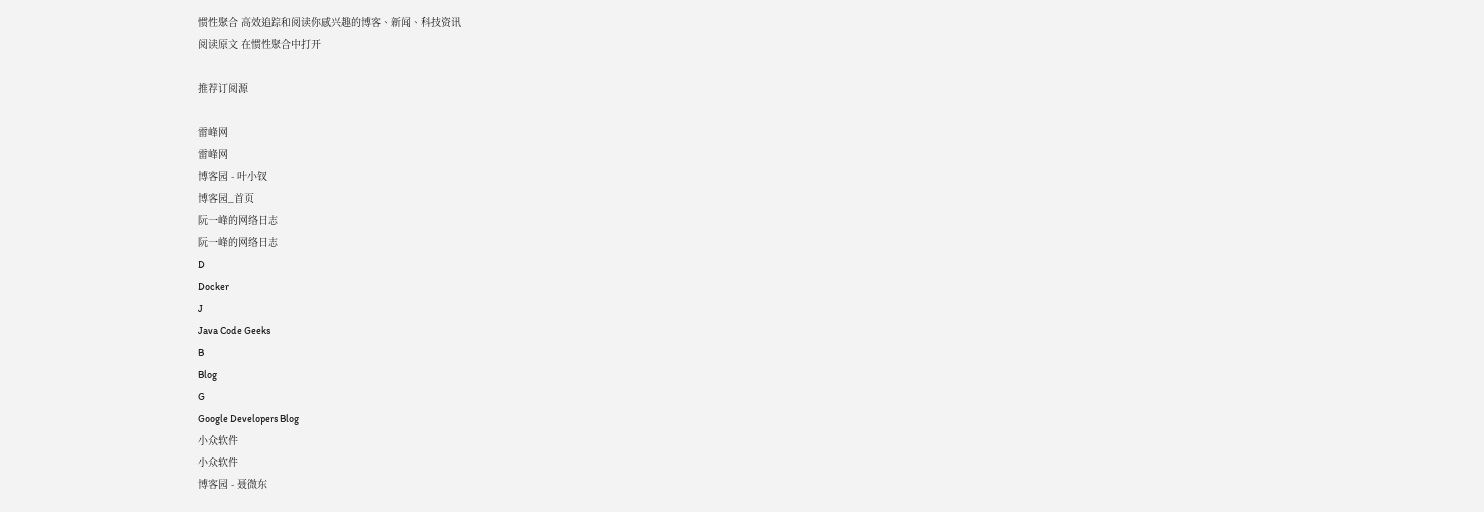惯性聚合 高效追踪和阅读你感兴趣的博客、新闻、科技资讯
阅读原文 在惯性聚合中打开

推荐订阅源

雷峰网
雷峰网
博客园 - 叶小钗
博客园_首页
阮一峰的网络日志
阮一峰的网络日志
D
Docker
J
Java Code Geeks
B
Blog
G
Google Developers Blog
小众软件
小众软件
博客园 - 聂微东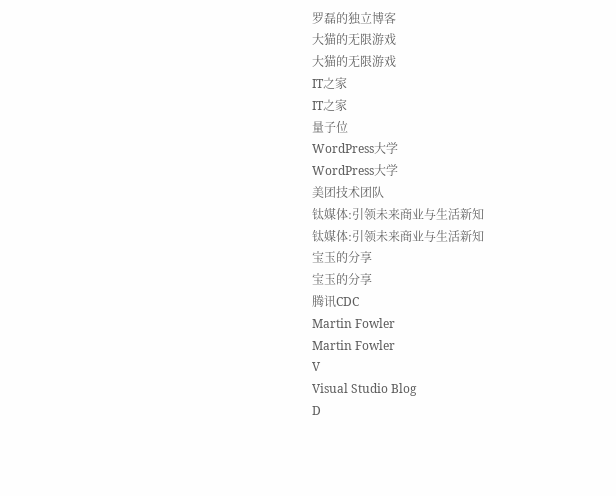罗磊的独立博客
大猫的无限游戏
大猫的无限游戏
IT之家
IT之家
量子位
WordPress大学
WordPress大学
美团技术团队
钛媒体:引领未来商业与生活新知
钛媒体:引领未来商业与生活新知
宝玉的分享
宝玉的分享
腾讯CDC
Martin Fowler
Martin Fowler
V
Visual Studio Blog
D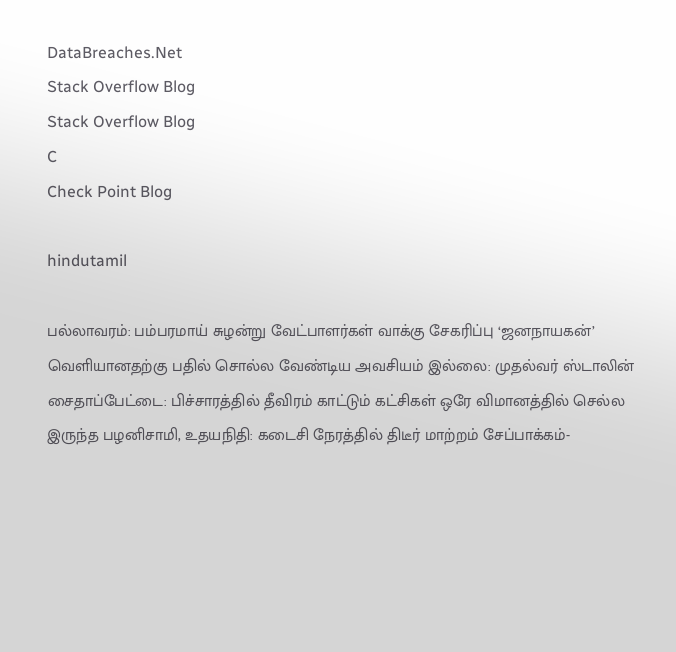DataBreaches.Net
Stack Overflow Blog
Stack Overflow Blog
C
Check Point Blog

hindutamil

பல்லாவரம்: பம்பரமாய் சுழன்று வேட்பாளர்கள் வாக்கு சேகரிப்பு ‘ஜனநாயகன்’ வெளியானதற்கு பதில் சொல்ல வேண்டிய அவசியம் இல்லை: முதல்வர் ஸ்டாலின் சைதாப்பேட்டை: பிச்சாரத்தில் தீவிரம் காட்டும் கட்சிகள் ஒரே விமானத்தில் செல்ல இருந்த பழனிசாமி, உதயநிதி: கடைசி நேரத்தில் திடீர் மாற்றம் சேப்பாக்கம்-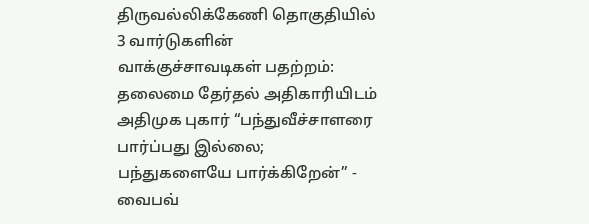திருவல்லிக்கேணி தொகுதியில் 3 வார்டுகளின் வாக்குச்சாவடிகள் பதற்றம்: தலைமை தேர்தல் அதிகாரியிடம் அதிமுக புகார் “பந்துவீச்சாளரை பார்ப்பது இல்லை; பந்துகளையே பார்க்கிறேன்” - வைபவ்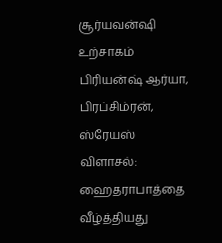சூர்யவன்ஷி உற்சாகம் பிரியன்ஷ் ஆர்யா, பிரப்சிம்ரன், ஸ்ரேயஸ் விளாசல்: ஹைதராபாத்தை வீழ்த்தியது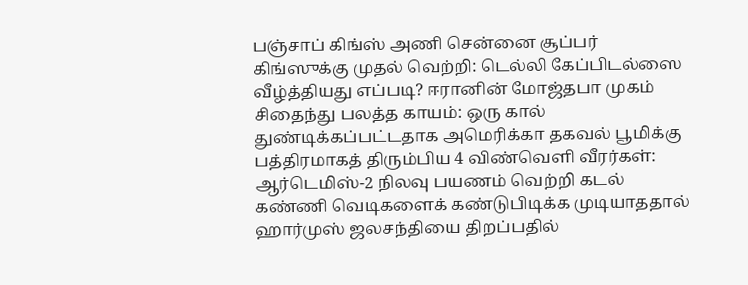பஞ்சாப் கிங்ஸ் அணி சென்னை சூப்பர் கிங்ஸுக்கு முதல் வெற்றி: டெல்லி கேப்பிடல்ஸை வீழ்த்தியது எப்படி? ஈரானின் மோஜ்தபா முகம் சிதைந்து பலத்த காயம்: ஒரு கால் துண்டிக்கப்பட்டதாக அமெரிக்கா தகவல் பூமிக்கு பத்திரமாகத் திரும்பிய 4 விண்வெளி வீரர்கள்: ஆர்டெமிஸ்-2 நிலவு பயணம் வெற்றி கடல் கண்ணி வெடிகளைக் கண்டுபிடிக்க முடியாததால் ஹார்முஸ் ஜலசந்தியை திறப்பதில்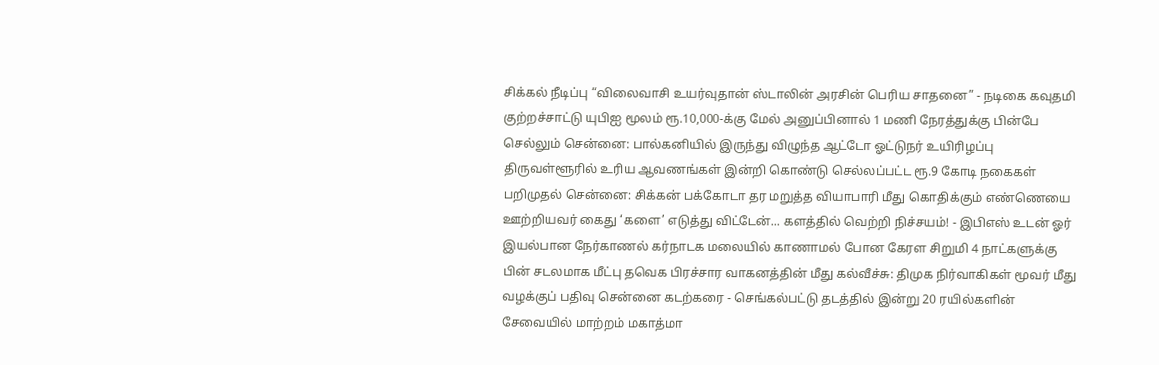சிக்கல் நீடிப்பு “விலைவாசி உயர்வுதான் ஸ்டாலின் அரசின் பெரிய சாதனை” - நடிகை கவுதமி குற்றச்சாட்டு யுபிஐ மூலம் ரூ.10,000-க்கு மேல் அனுப்பினால் 1 மணி நேரத்துக்கு பின்பே செல்லும் சென்னை: பால்கனியில் இருந்து விழுந்த ஆட்டோ ஓட்டுநர் உயிரிழப்பு திருவள்ளூரில் உரிய ஆவணங்கள் இன்றி கொண்டு செல்லப்பட்ட ரூ.9 கோடி நகைகள் பறிமுதல் சென்னை: சிக்கன் பக்கோடா தர மறுத்த வியாபாரி மீது கொதிக்கும் எண்ணெயை ஊற்றியவர் கைது ‘களை’ எடுத்து விட்டேன்... களத்தில் வெற்றி நிச்சயம்! - இபிஎஸ் உடன் ஓர் இயல்பான நேர்காணல் கர்நாடக மலையில் காணாமல் போன கேரள சிறுமி 4 நாட்களுக்கு பின் சடலமாக மீட்பு தவெக பிரச்சார வாகனத்தின் மீது கல்வீச்சு: திமுக நிர்வாகிகள் மூவர் மீது வழக்குப் பதிவு சென்னை கடற்கரை - செங்கல்பட்டு தடத்தில் இன்று 20 ரயில்களின் சேவையில் மாற்றம் மகாத்மா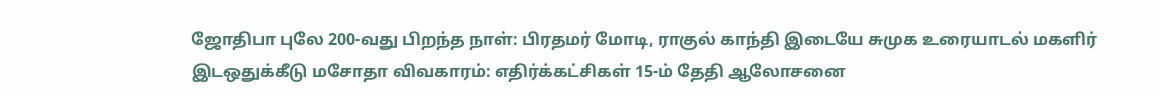ஜோதிபா புலே 200-வது பிறந்த நாள்: பிரதமர் மோடி, ராகுல் காந்தி இடையே சுமுக உரையாடல் மகளிர் இடஒதுக்கீடு மசோதா விவகாரம்: எதிர்க்கட்சிகள் 15-ம் தேதி ஆலோசனை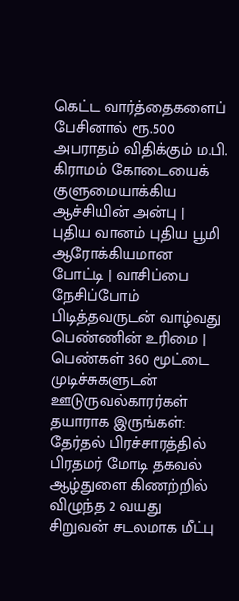கெட்ட வார்த்தைகளைப் பேசினால் ரூ.500 அபராதம் விதிக்கும் ம.பி. கிராமம் கோடையைக் குளுமையாக்கிய ஆச்சியின் அன்பு | புதிய வானம் புதிய பூமி ஆரோக்கியமான போட்டி | வாசிப்பை நேசிப்போம் பிடித்தவருடன் வாழ்வது பெண்ணின் உரிமை | பெண்கள் 360 மூட்டை முடிச்சுகளுடன் ஊடுருவல்காரர்கள் தயாராக இருங்கள்: தேர்தல் பிரச்சாரத்தில் பிரதமர் மோடி தகவல் ஆழ்துளை கிணற்றில் விழுந்த 2 வயது சிறுவன் சடலமாக மீட்பு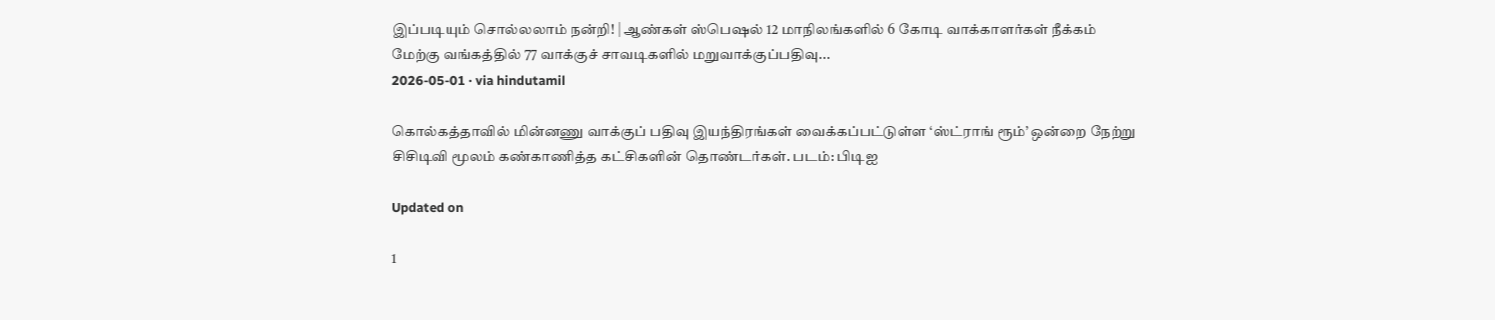இப்படியும் சொல்லலாம் நன்றி! | ஆண்கள் ஸ்பெஷல் 12 மாநிலங்களில் 6 கோடி வாக்காளர்கள் நீக்கம்
மேற்கு வங்கத்தில் 77 வாக்குச் சாவடிகளில் மறுவாக்குப்பதிவு...
2026-05-01 · via hindutamil

கொல்கத்தாவில் மின்னணு வாக்குப் பதிவு இயந்திரங்கள் வைக்கப்பட்டுள்ள ‘ஸ்ட்ராங் ரூம்’ ஒன்றை நேற்று சிசிடிவி மூலம் கண்காணித்த கட்சிகளின் தொண்டர்கள். படம்: பிடிஐ

Updated on

1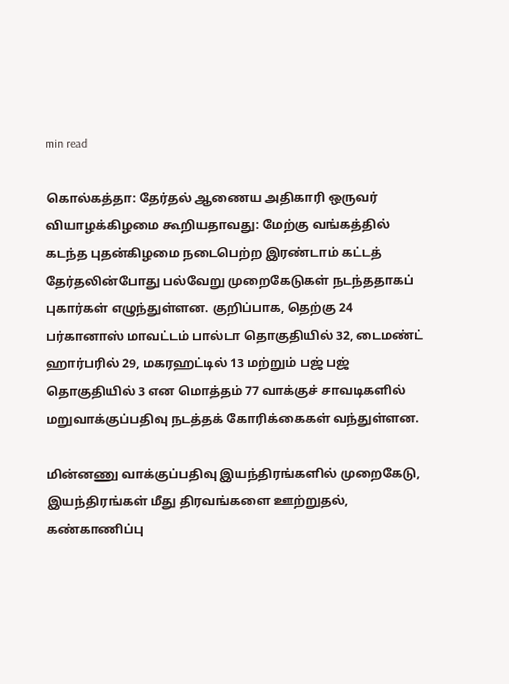min read

கொல்கத்தா: தேர்தல் ஆணைய அதிகாரி ஒருவர் வியாழக்கிழமை கூறியதாவது: மேற்கு வங்கத்தில் கடந்த புதன்கிழமை நடைபெற்ற இரண்டாம் கட்டத் தேர்தலின்போது பல்வேறு முறைகேடுகள் நடந்ததாகப் புகார்கள் எழுந்துள்ளன. குறிப்பாக, தெற்கு 24 பர்கானாஸ் மாவட்டம் பால்டா தொகுதியில் 32, டைமண்ட் ஹார்பரில் 29, மகரஹட்டில் 13 மற்றும் பஜ் பஜ் தொகுதியில் 3 என மொத்தம் 77 வாக்குச் சாவடிகளில் மறுவாக்குப்பதிவு நடத்தக் கோரிக்கைகள் வந்துள்ளன.

மின்னணு வாக்குப்பதிவு இயந்திரங்களில் முறைகேடு, இயந்திரங்கள் மீது திரவங்களை ஊற்றுதல், கண்காணிப்பு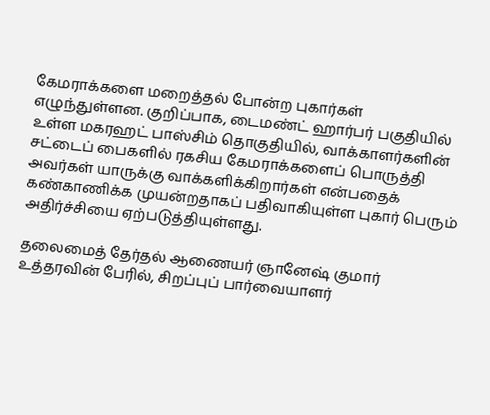கேமராக்களை மறைத்தல் போன்ற புகார்கள் எழுந்துள்ளன. குறிப்பாக, டைமண்ட் ஹார்பர் பகுதியில் உள்ள மகரஹட் பாஸ்சிம் தொகுதியில், வாக்காளர்களின் சட்டைப் பைகளில் ரகசிய கேமராக்களைப் பொருத்தி அவர்கள் யாருக்கு வாக்களிக்கிறார்கள் என்பதைக் கண்காணிக்க முயன்றதாகப் பதிவாகியுள்ள புகார் பெரும் அதிர்ச்சியை ஏற்படுத்தியுள்ளது.

தலைமைத் தேர்தல் ஆணையர் ஞானேஷ் குமார் உத்தரவின் பேரில், சிறப்புப் பார்வையாளர்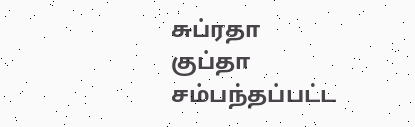சுப்ரதா குப்தா சம்பந்தப்பட்ட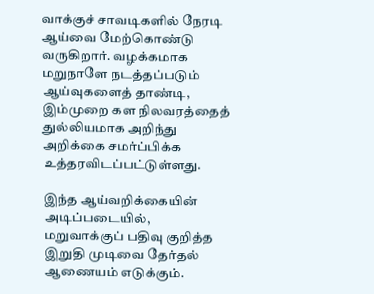வாக்குச் சாவடிகளில் நேரடி ஆய்வை மேற்கொண்டு வருகிறார். வழக்கமாக மறுநாளே நடத்தப்படும் ஆய்வுகளைத் தாண்டி, இம்முறை கள நிலவரத்தைத் துல்லியமாக அறிந்து அறிக்கை சமர்ப்பிக்க உத்தரவிடப்பட்டுள்ளது.

இந்த ஆய்வறிக்கையின் அடிப்படையில், மறுவாக்குப் பதிவு குறித்த இறுதி முடிவை தேர்தல் ஆணையம் எடுக்கும்.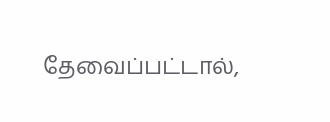தேவைப்பட்டால்,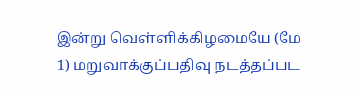இன்று வெள்ளிக்கிழமையே (மே 1) மறுவாக்குப்பதிவு நடத்தப்பட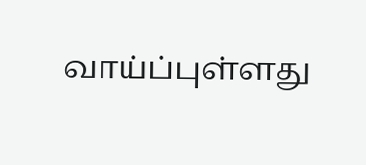வாய்ப்புள்ளது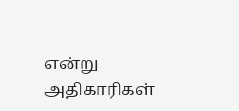என்று அதிகாரிகள்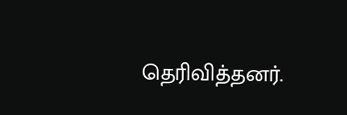தெரிவித்தனர்.